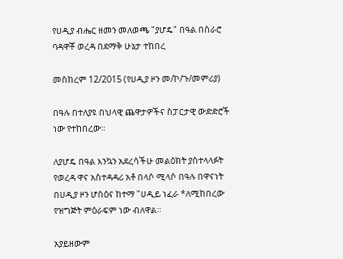የሀዲያ ብሔር ዘመን መለወጫ "ያሆዴ" በዓል በስራሮ ባዳዋቾ ወረዳ በደማቅ ሁኔታ ተከበረ

መስከረም 12/2015 (የሀዲያ ዞን መ/ኮ/ጉ/መምሪያ)

በዓሉ በተለያዩ በህላዊ ጨዋታዎችና ስፓርታዊ ውድድሮች ነው የተከበረው።

ለያሆዴ በዓል እንኳን አደረሳችሁ መልዕክት ያስተላላፉት የወረዳ ዋና አስተዳዳሪ አቶ በላሶ ሚላሶ በዓሉ በዋናነት በሀዲያ ዞን ሆሰዕና ከተማ "ሀዲይ ነፈራ *ለሚከበረው የዝግጅት ምዕራፍም ነው ብለዋል።

አያይዘውም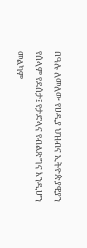በዓሉ ለመለው የሀዲያ ህዝብና ኢትዮጵያዊያን የሰላም የደሰታ፤ የታድላና የብልጽግና እንዲሆን መልካም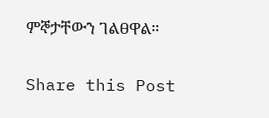ምኞታቸውን ገልፀዋል።

Share this Post